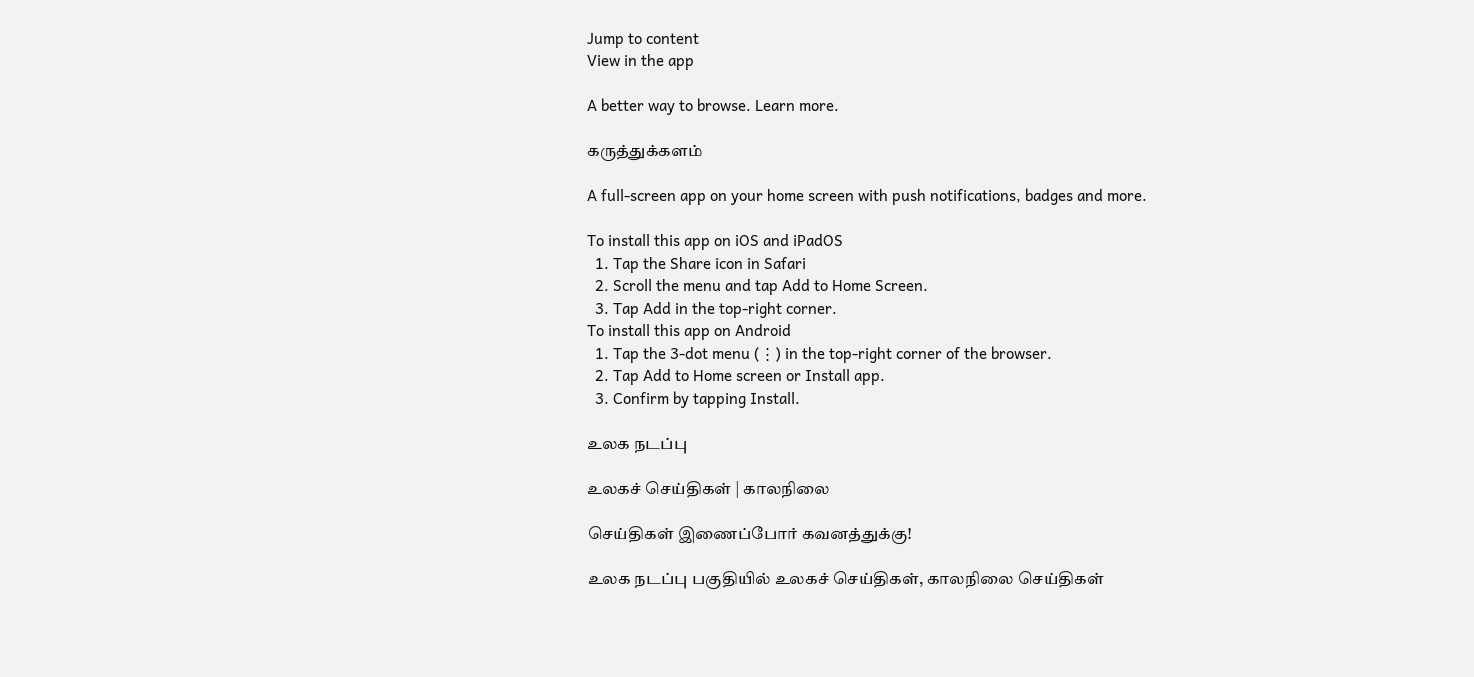Jump to content
View in the app

A better way to browse. Learn more.

கருத்துக்களம்

A full-screen app on your home screen with push notifications, badges and more.

To install this app on iOS and iPadOS
  1. Tap the Share icon in Safari
  2. Scroll the menu and tap Add to Home Screen.
  3. Tap Add in the top-right corner.
To install this app on Android
  1. Tap the 3-dot menu (⋮) in the top-right corner of the browser.
  2. Tap Add to Home screen or Install app.
  3. Confirm by tapping Install.

உலக நடப்பு

உலகச் செய்திகள் | காலநிலை

செய்திகள் இணைப்போர் கவனத்துக்கு!

உலக நடப்பு பகுதியில் உலகச் செய்திகள், காலநிலை செய்திகள்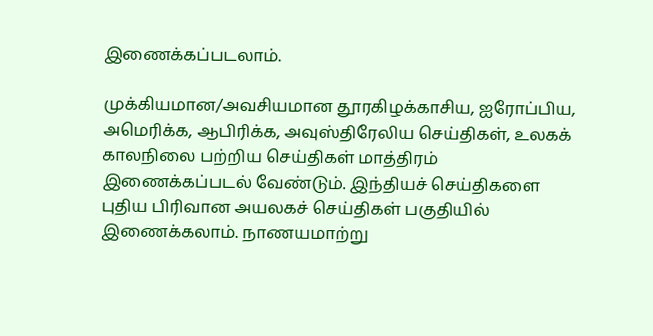இணைக்கப்படலாம்.

முக்கியமான/அவசியமான தூரகிழக்காசிய, ஐரோப்பிய, அமெரிக்க, ஆபிரிக்க, அவுஸ்திரேலிய செய்திகள், உலகக் காலநிலை பற்றிய செய்திகள் மாத்திரம் இணைக்கப்படல் வேண்டும். இந்தியச் செய்திகளை புதிய பிரிவான அயலகச் செய்திகள் பகுதியில் இணைக்கலாம். நாணயமாற்று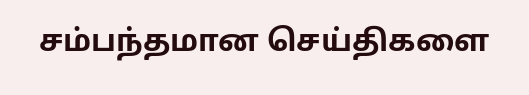சம்பந்தமான செய்திகளை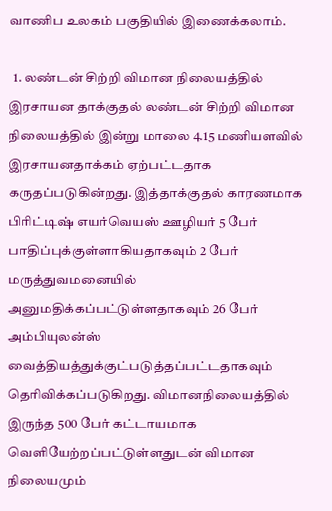வாணிப உலகம் பகுதியில் இணைக்கலாம்.

  1. லண்டன் சிற்றி விமான நிலையத்தில் இரசாயன தாக்குதல் லண்டன் சிற்றி விமான நிலையத்தில் இன்று மாலை 4.15 மணியளவில் இரசாயனதாக்கம் ஏற்பட்டதாக கருதப்படுகின்றது. இத்தாக்குதல் காரணமாக பிரிட்டிஷ் எயர்வெயஸ் ஊழியர் 5 பேர் பாதிப்புக்குள்ளாகியதாகவும் 2 பேர் மருத்துவமனையில் அனுமதிக்கப்பட்டுள்ளதாகவும் 26 பேர் அம்பியுலன்ஸ் வைத்தியத்துக்குட்படுத்தப்பட்டதாகவும் தெரிவிக்கப்படுகிறது. விமானநிலையத்தில் இருந்த 500 பேர் கட்டாயமாக வெளியேற்றப்பட்டுள்ளதுடன் விமான நிலையமும்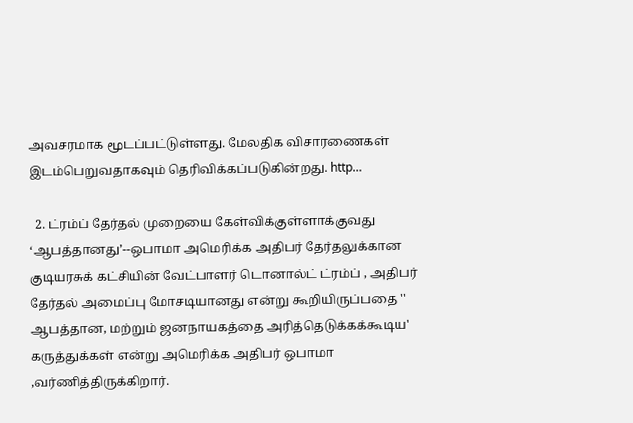அவசரமாக மூடப்பட்டுள்ளது. மேலதிக விசாரணைகள் இடம்பெறுவதாகவும் தெரிவிக்கப்படுகின்றது. http…

  2. ட்ரம்ப் தேர்தல் முறையை கேள்விக்குள்ளாக்குவது ‘ஆபத்தானது’--ஒபாமா அமெரிக்க அதிபர் தேர்தலுக்கான குடியரசுக் கட்சியின் வேட்பாளர் டொனால்ட் ட்ரம்ப் , அதிபர் தேர்தல் அமைப்பு மோசடியானது என்று கூறியிருப்பதை '' ஆபத்தான, மற்றும் ஜனநாயகத்தை அரித்தெடுக்கக்கூடிய' கருத்துக்கள் என்று அமெரிக்க அதிபர் ஒபாமா ,வர்ணித்திருக்கிறார்.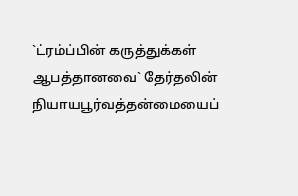`ட்ரம்ப்பின் கருத்துக்கள் ஆபத்தானவை` தேர்தலின் நியாயபூர்வத்தன்மையைப்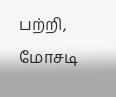பற்றி, மோசடி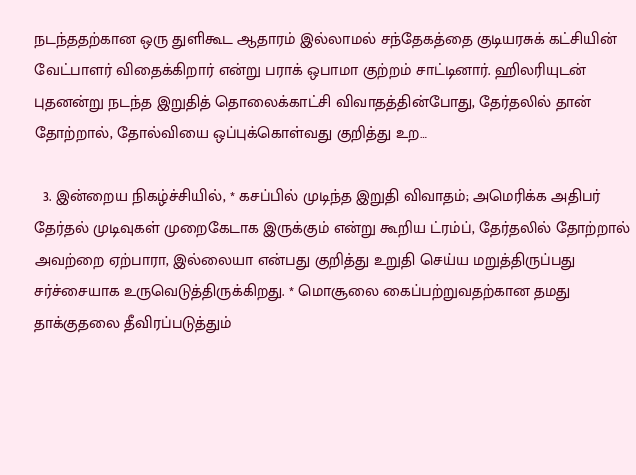நடந்ததற்கான ஒரு துளிகூட ஆதாரம் இல்லாமல் சந்தேகத்தை குடியரசுக் கட்சியின் வேட்பாளர் விதைக்கிறார் என்று பராக் ஒபாமா குற்றம் சாட்டினார். ஹிலரியுடன் புதனன்று நடந்த இறுதித் தொலைக்காட்சி விவாதத்தின்போது, தேர்தலில் தான் தோற்றால், தோல்வியை ஒப்புக்கொள்வது குறித்து உற…

  3. இன்றைய நிகழ்ச்சியில், * கசப்பில் முடிந்த இறுதி விவாதம்; அமெரிக்க அதிபர் தேர்தல் முடிவுகள் முறைகேடாக இருக்கும் என்று கூறிய ட்ரம்ப், தேர்தலில் தோற்றால் அவற்றை ஏற்பாரா, இல்லையா என்பது குறித்து உறுதி செய்ய மறுத்திருப்பது சர்ச்சையாக உருவெடுத்திருக்கிறது. * மொசூலை கைப்பற்றுவதற்கான தமது தாக்குதலை தீவிரப்படுத்தும்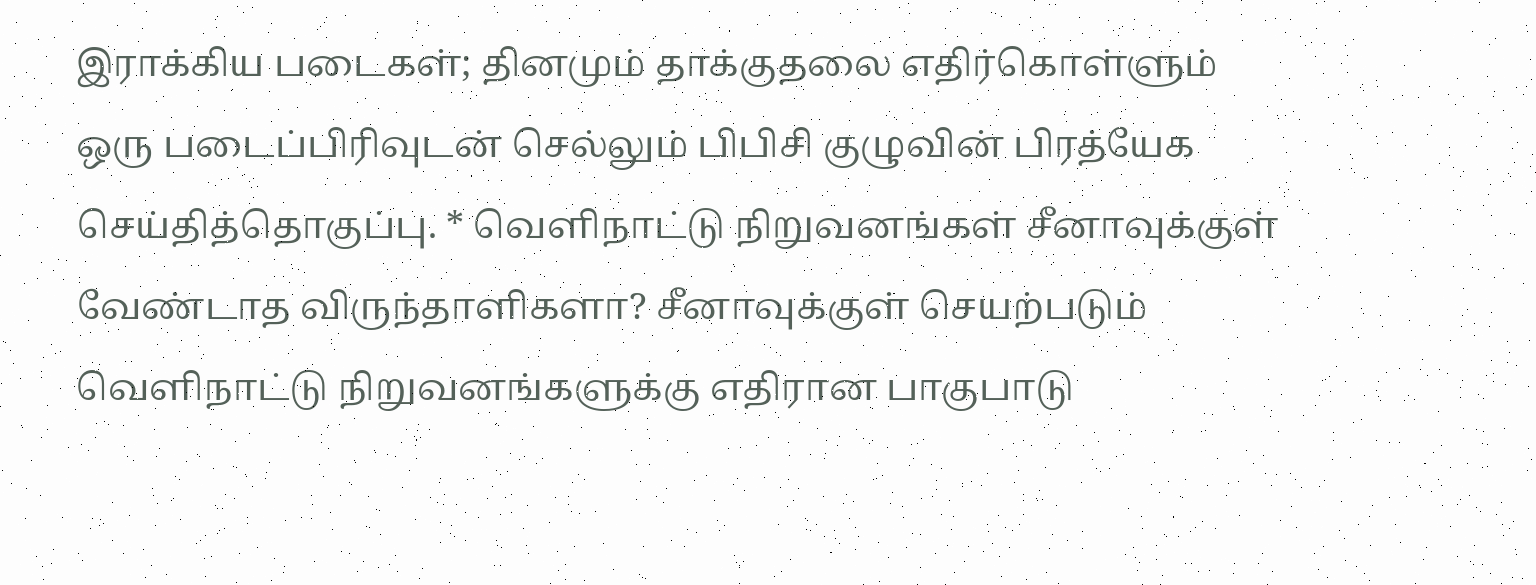இராக்கிய படைகள்; தினமும் தாக்குதலை எதிர்கொள்ளும் ஒரு படைப்பிரிவுடன் செல்லும் பிபிசி குழுவின் பிரத்யேக செய்தித்தொகுப்பு. * வெளிநாட்டு நிறுவனங்கள் சீனாவுக்குள் வேண்டாத விருந்தாளிகளா? சீனாவுக்குள் செயற்படும் வெளிநாட்டு நிறுவனங்களுக்கு எதிரான பாகுபாடு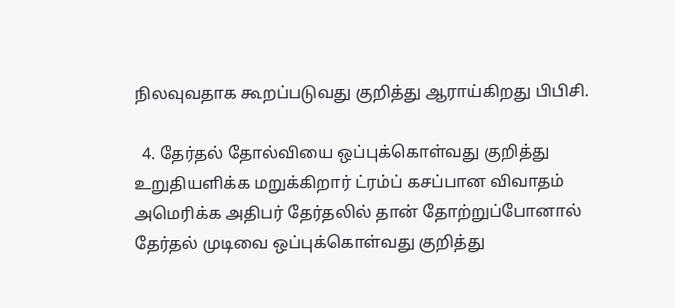நிலவுவதாக கூறப்படுவது குறித்து ஆராய்கிறது பிபிசி.

  4. தேர்தல் தோல்வியை ஒப்புக்கொள்வது குறித்து உறுதியளிக்க மறுக்கிறார் ட்ரம்ப் கசப்பான விவாதம் அமெரிக்க அதிபர் தேர்தலில் தான் தோற்றுப்போனால் தேர்தல் முடிவை ஒப்புக்கொள்வது குறித்து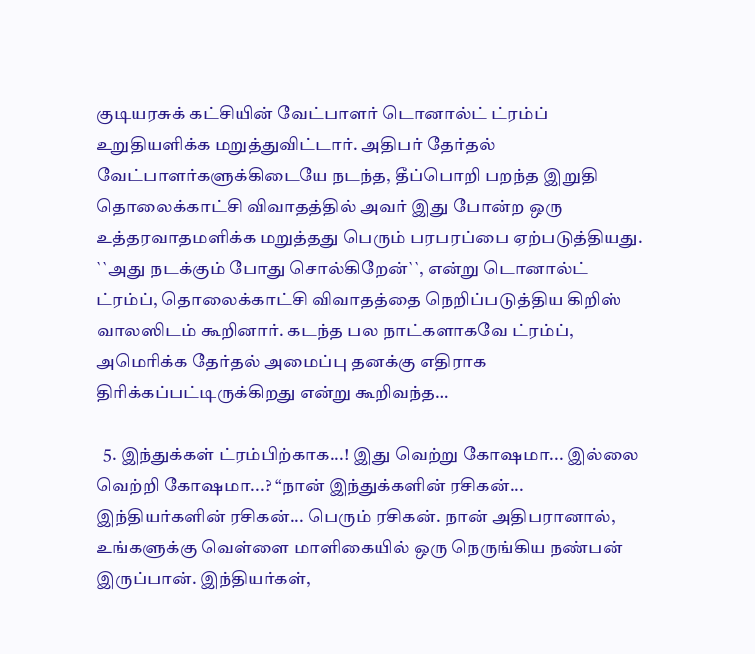குடியரசுக் கட்சியின் வேட்பாளர் டொனால்ட் ட்ரம்ப் உறுதியளிக்க மறுத்துவிட்டார். அதிபர் தேர்தல் வேட்பாளர்களுக்கிடையே நடந்த, தீப்பொறி பறந்த இறுதி தொலைக்காட்சி விவாதத்தில் அவர் இது போன்ற ஒரு உத்தரவாதமளிக்க மறுத்தது பெரும் பரபரப்பை ஏற்படுத்தியது. ``அது நடக்கும் போது சொல்கிறேன்``, என்று டொனால்ட் ட்ரம்ப், தொலைக்காட்சி விவாதத்தை நெறிப்படுத்திய கிறிஸ் வாலஸிடம் கூறினார். கடந்த பல நாட்களாகவே ட்ரம்ப், அமெரிக்க தேர்தல் அமைப்பு தனக்கு எதிராக திரிக்கப்பட்டிருக்கிறது என்று கூறிவந்த…

  5. இந்துக்கள் ட்ரம்பிற்காக...! இது வெற்று கோஷமா... இல்லை வெற்றி கோஷமா...? “நான் இந்துக்களின் ரசிகன்... இந்தியர்களின் ரசிகன்... பெரும் ரசிகன். நான் அதிபரானால், உங்களுக்கு வெள்ளை மாளிகையில் ஒரு நெருங்கிய நண்பன் இருப்பான். இந்தியர்கள்,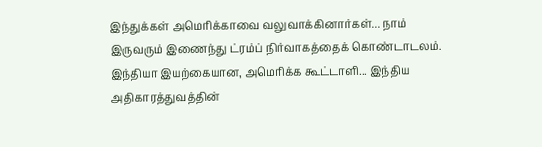இந்துக்கள் அமெரிக்காவை வலுவாக்கினார்கள்... நாம் இருவரும் இணைந்து ட்ரம்ப் நிர்வாகத்தைக் கொண்டாடலம். இந்தியா இயற்கையான, அமெரிக்க கூட்டாளி... இந்திய அதிகாரத்துவத்தின்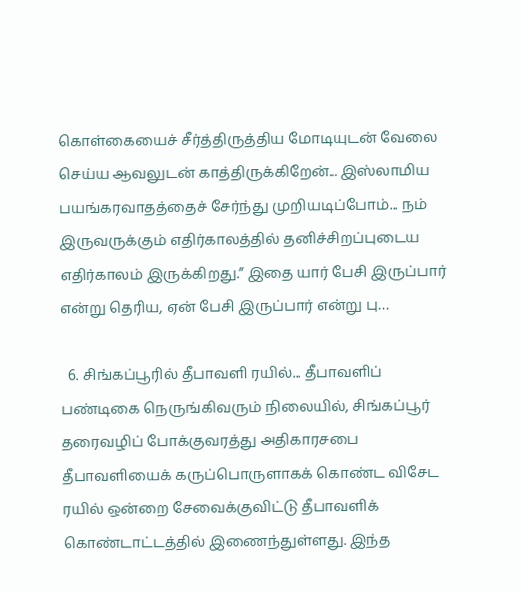கொள்கையைச் சீர்த்திருத்திய மோடியுடன் வேலை செய்ய ஆவலுடன் காத்திருக்கிறேன்... இஸ்லாமிய பயங்கரவாதத்தைச் சேர்ந்து முறியடிப்போம்... நம் இருவருக்கும் எதிர்காலத்தில் தனிச்சிறப்புடைய எதிர்காலம் இருக்கிறது.” இதை யார் பேசி இருப்பார் என்று தெரிய, ஏன் பேசி இருப்பார் என்று பு…

  6. சிங்கப்பூரில் தீபாவளி ரயில்... தீபாவளிப் பண்டிகை நெருங்கிவரும் நிலையில், சிங்கப்பூர் தரைவழிப் போக்குவரத்து அதிகாரசபை தீபாவளியைக் கருப்பொருளாகக் கொண்ட விசேட ரயில் ஒன்றை சேவைக்குவிட்டு தீபாவளிக் கொண்டாட்டத்தில் இணைந்துள்ளது. இந்த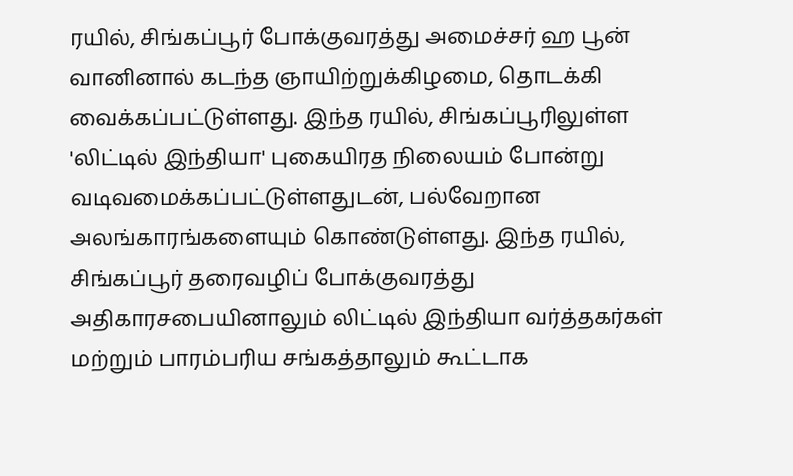ரயில், சிங்கப்பூர் போக்குவரத்து அமைச்சர் ஹ பூன் வானினால் கடந்த ஞாயிற்றுக்கிழமை, தொடக்கி வைக்கப்பட்டுள்ளது. இந்த ரயில், சிங்கப்பூரிலுள்ள 'லிட்டில் இந்தியா' புகையிரத நிலையம் போன்று வடிவமைக்கப்பட்டுள்ளதுடன், பல்வேறான அலங்காரங்களையும் கொண்டுள்ளது. இந்த ரயில், சிங்கப்பூர் தரைவழிப் போக்குவரத்து அதிகாரசபையினாலும் லிட்டில் இந்தியா வர்த்தகர்கள் மற்றும் பாரம்பரிய சங்கத்தாலும் கூட்டாக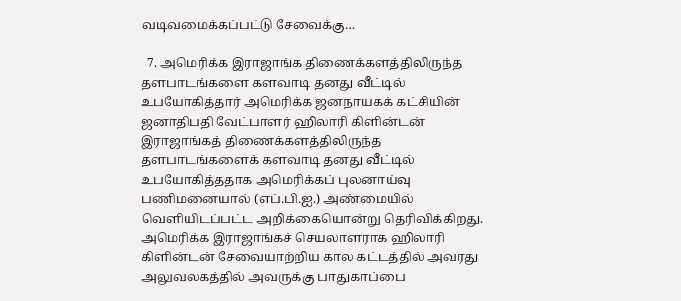வடிவமைக்கப்பட்டு சேவைக்கு…

  7. அமெரிக்க இராஜாங்க திணைக்களத்திலிருந்த தளபாடங்களை களவாடி தனது வீட்டில் உபயோகித்தார் அமெரிக்க ஜனநாயகக் கட்சியின் ஜனாதிபதி வேட்பாளர் ஹிலாரி கிளின்டன் இராஜாங்கத் திணைக்களத்திலிருந்த தளபாடங்களைக் களவாடி தனது வீட்டில் உபயோகித்ததாக அமெரிக்கப் புலனாய்வு பணிமனையால் (எப்.பி.ஐ.) அண்மையில் வெளியிடப்பட்ட அறிக்கையொன்று தெரிவிக்கிறது. அமெரிக்க இராஜாங்கச் செயலாளராக ஹிலாரி கிளின்டன் சேவையாற்றிய கால கட்டத்தில் அவரது அலுவலகத்தில் அவருக்கு பாதுகாப்பை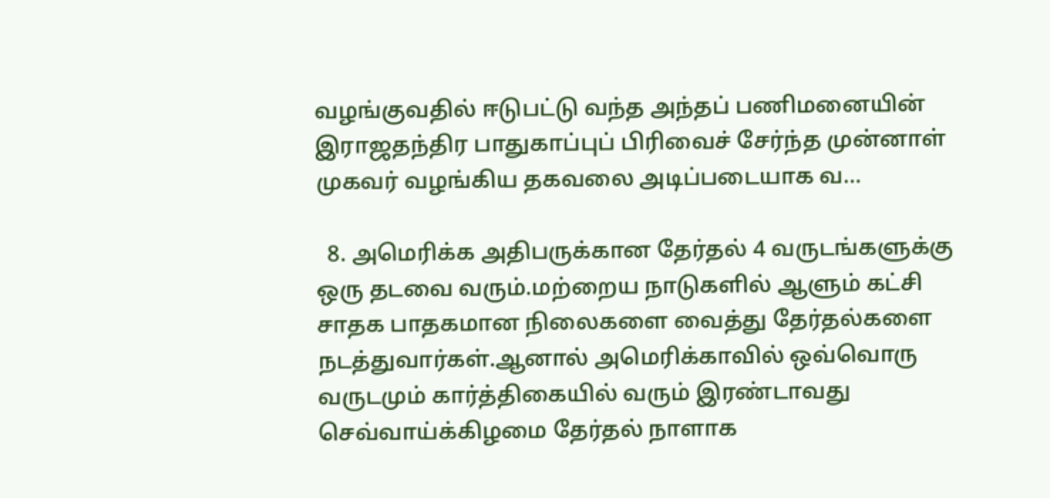வழங்குவதில் ஈடுபட்டு வந்த அந்தப் பணிமனையின் இராஜதந்திர பாதுகாப்புப் பிரிவைச் சேர்ந்த முன்னாள் முகவர் வழங்கிய தகவலை அடிப்படையாக வ…

  8. அமெரிக்க அதிபருக்கான தேர்தல் 4 வருடங்களுக்கு ஒரு தடவை வரும்.மற்றைய நாடுகளில் ஆளும் கட்சி சாதக பாதகமான நிலைகளை வைத்து தேர்தல்களை நடத்துவார்கள்.ஆனால் அமெரிக்காவில் ஒவ்வொரு வருடமும் கார்த்திகையில் வரும் இரண்டாவது செவ்வாய்க்கிழமை தேர்தல் நாளாக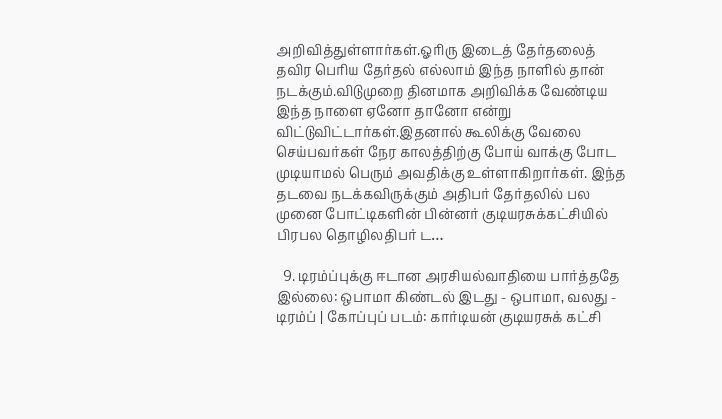அறிவித்துள்ளார்கள்.ஓரிரு இடைத் தேர்தலைத் தவிர பெரிய தேர்தல் எல்லாம் இந்த நாளில் தான் நடக்கும்.விடுமுறை தினமாக அறிவிக்க வேண்டிய இந்த நாளை ஏனோ தானோ என்று விட்டுவிட்டார்கள்.இதனால் கூலிக்கு வேலை செய்பவர்கள் நேர காலத்திற்கு போய் வாக்கு போட முடியாமல் பெரும் அவதிக்கு உள்ளாகிறார்கள். இந்த தடவை நடக்கவிருக்கும் அதிபர் தேர்தலில் பல முனை போட்டிகளின் பின்னர் குடியரசுக்கட்சியில் பிரபல தொழிலதிபர் ட…

  9. டிரம்ப்புக்கு ஈடான அரசியல்வாதியை பார்த்ததே இல்லை: ஒபாமா கிண்டல் இடது - ஒபாமா, வலது - டிரம்ப் | கோப்புப் படம்: கார்டியன் குடியரசுக் கட்சி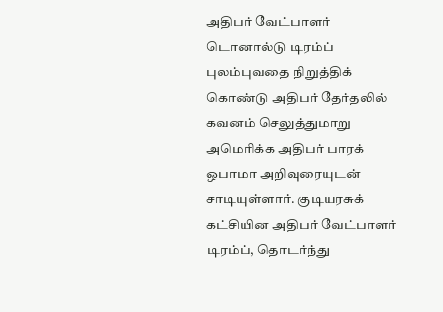அதிபர் வேட்பாளர் டொனால்டு டிரம்ப் புலம்புவதை நிறுத்திக் கொண்டு அதிபர் தேர்தலில் கவனம் செலுத்துமாறு அமெரிக்க அதிபர் பாரக் ஒபாமா அறிவுரையுடன் சாடியுள்ளார். குடியரசுக் கட்சியின அதிபர் வேட்பாளர் டிரம்ப், தொடர்ந்து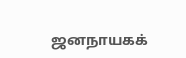ஜனநாயகக்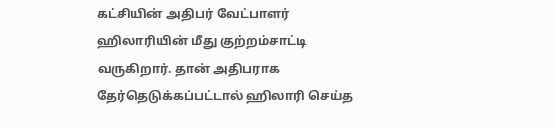கட்சியின் அதிபர் வேட்பாளர் ஹிலாரியின் மீது குற்றம்சாட்டி வருகிறார். தான் அதிபராக தேர்தெடுக்கப்பட்டால் ஹிலாரி செய்த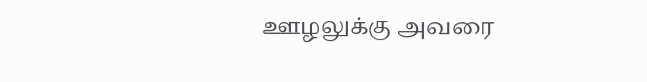ஊழலுக்கு அவரை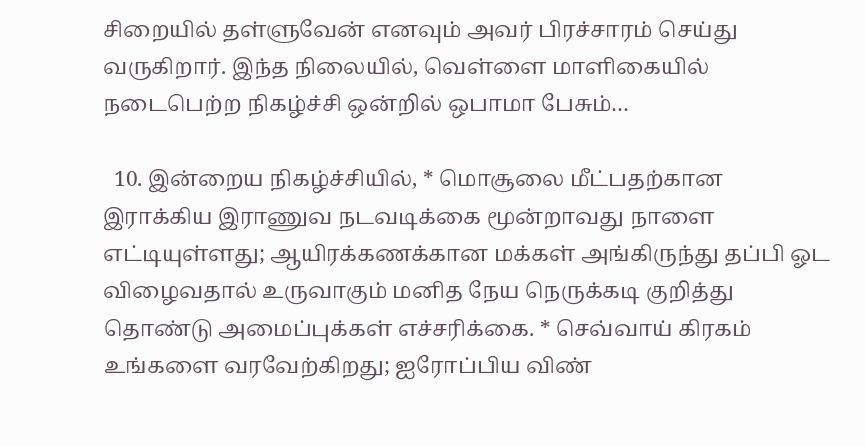சிறையில் தள்ளுவேன் எனவும் அவர் பிரச்சாரம் செய்து வருகிறார். இந்த நிலையில், வெள்ளை மாளிகையில் நடைபெற்ற நிகழ்ச்சி ஒன்றில் ஒபாமா பேசும்…

  10. இன்றைய நிகழ்ச்சியில், * மொசூலை மீட்பதற்கான இராக்கிய இராணுவ நடவடிக்கை மூன்றாவது நாளை எட்டியுள்ளது; ஆயிரக்கணக்கான மக்கள் அங்கிருந்து தப்பி ஓட விழைவதால் உருவாகும் மனித நேய நெருக்கடி குறித்து தொண்டு அமைப்புக்கள் எச்சரிக்கை. * செவ்வாய் கிரகம் உங்களை வரவேற்கிறது; ஐரோப்பிய விண்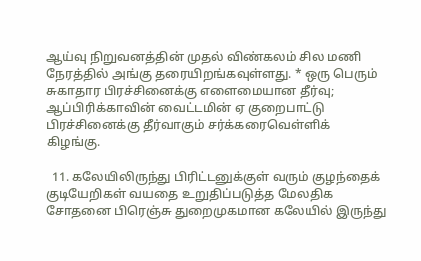ஆய்வு நிறுவனத்தின் முதல் விண்கலம் சில மணி நேரத்தில் அங்கு தரையிறங்கவுள்ளது. * ஒரு பெரும் சுகாதார பிரச்சினைக்கு எளைமையான தீர்வு; ஆப்பிரிக்காவின் வைட்டமின் ஏ குறைபாட்டு பிரச்சினைக்கு தீர்வாகும் சர்க்கரைவெள்ளிக் கிழங்கு.

  11. கலேயிலிருந்து பிரிட்டனுக்குள் வரும் குழந்தைக் குடியேறிகள் வயதை உறுதிப்படுத்த மேலதிக சோதனை பிரெஞ்சு துறைமுகமான கலேயில் இருந்து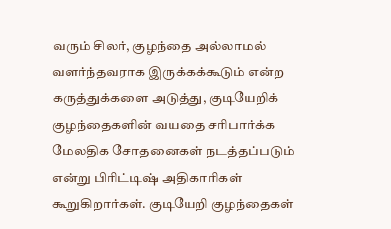வரும் சிலர், குழந்தை அல்லாமல் வளர்ந்தவராக இருக்கக்கூடும் என்ற கருத்துக்களை அடுத்து, குடியேறிக் குழந்தைகளின் வயதை சரிபார்க்க மேலதிக சோதனைகள் நடத்தப்படும் என்று பிரிட்டிஷ் அதிகாரிகள் கூறுகிறார்கள். குடியேறி குழந்தைகள்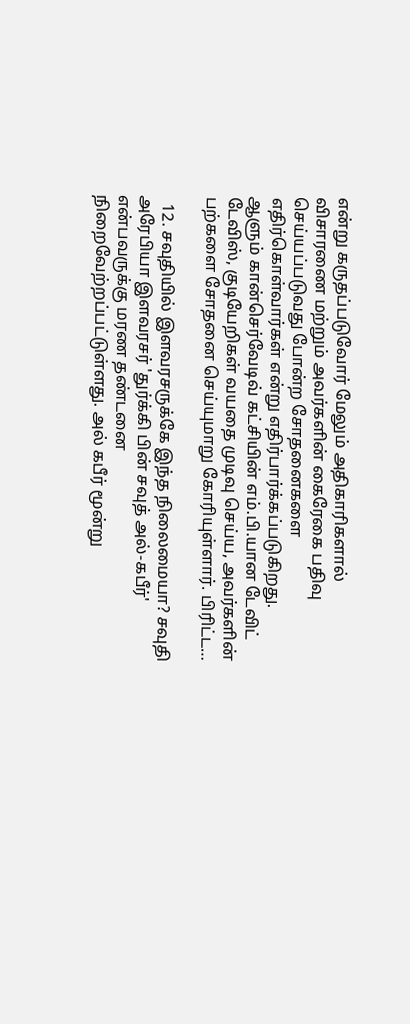என்று கருதப்படுவோர் மேலும் அதிகாரிகளால் விசாரணை மற்றும் அவர்களின் கைரேகை பதிவு செய்யப்படுவது போன்ற சோதனைகளை எதிர்கொள்வார்கள் என்று எதிர்பார்க்கப்படுகிறது. ஆளும் கான்செர்வேடிவ் கட்சியின் எம்.பி.யான டேவிட் டேவிஸ், குடியேறிகள் வயதை முடிவு செய்ய, அவர்களின் பற்களை சோதனை செய்யுமாறு கோரியுள்ளார். பிரிட்ட…

  12. சவுதியில் இளவரசருக்கே இந்த நிலைமையா? சவுதி அரேபியா இளவரசர் 'துர்க்கி பின் சவுத் அல்-கபீர்' என்பவருக்கு மரண தண்டனை நிறைவேற்றப்பட்டுள்ளது. அல் கபீர் மூன்று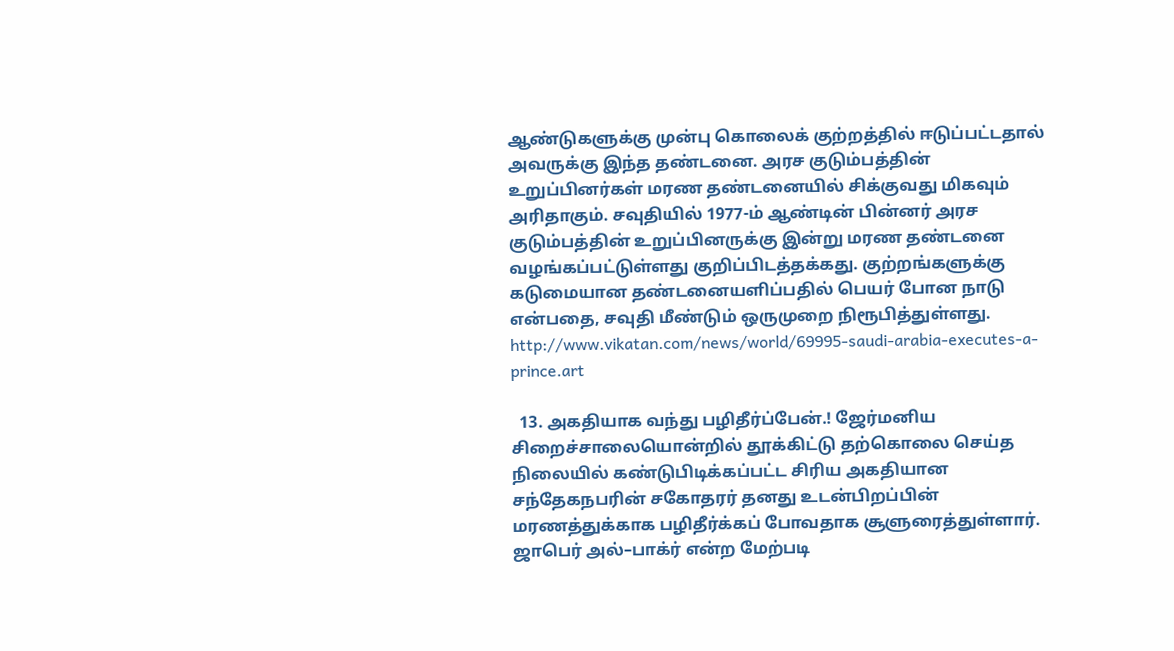ஆண்டுகளுக்கு முன்பு கொலைக் குற்றத்தில் ஈடுப்பட்டதால் அவருக்கு இந்த தண்டனை. அரச குடும்பத்தின் உறுப்பினர்கள் மரண தண்டனையில் சிக்குவது மிகவும் அரிதாகும். சவுதியில் 1977-ம் ஆண்டின் பின்னர் அரச குடும்பத்தின் உறுப்பினருக்கு இன்று மரண தண்டனை வழங்கப்பட்டுள்ளது குறிப்பிடத்தக்கது. குற்றங்களுக்கு கடுமையான தண்டனையளிப்பதில் பெயர் போன நாடு என்பதை, சவுதி மீண்டும் ஒருமுறை நிரூபித்துள்ளது. http://www.vikatan.com/news/world/69995-saudi-arabia-executes-a-prince.art

  13. அகதியாக வந்து பழிதீர்ப்பேன்.! ஜேர்மனிய சிறைச்சாலையொன்றில் தூக்கிட்டு தற்கொலை செய்த நிலையில் கண்டுபிடிக்கப்பட்ட சிரிய அகதியான சந்தேகநபரின் சகோதரர் தனது உடன்பிறப்பின் மரணத்துக்காக பழிதீர்க்கப் போவதாக சூளுரைத்துள்ளார். ஜாபெர் அல்–பாக்ர் என்ற மேற்படி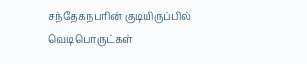சந்தேகநபரின் குடியிருப்பில் வெடிபொருட்கள்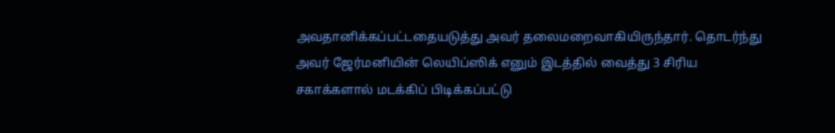அவதானிக்கப்பட்டதையடுத்து அவர் தலைமறைவாகியிருந்தார். தொடர்ந்து அவர் ஜேர்மனியின் லெயிப்ஸிக் எனும் இடத்தில் வைத்து 3 சிரிய சகாக்களால் மடக்கிப் பிடிக்கப்பட்டு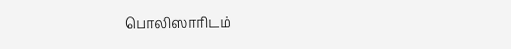பொலிஸாரிடம்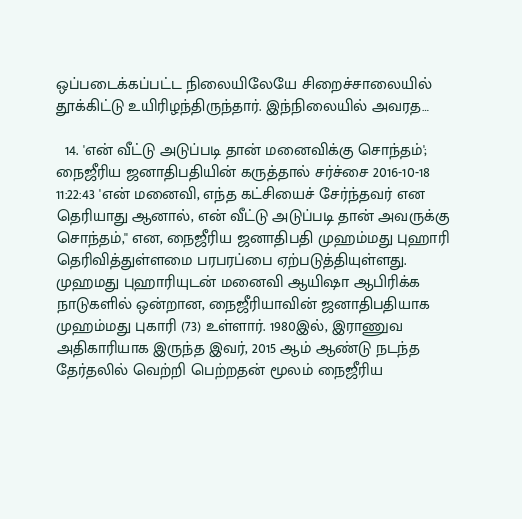ஒப்படைக்கப்பட்ட நிலையிலேயே சிறைச்சாலையில் தூக்கிட்டு உயிரிழந்திருந்தார். இந்நிலையில் அவரத…

  14. 'என் வீட்டு அடுப்படி தான் மனைவிக்கு சொந்தம்'; நைஜீரிய ஜனாதிபதியின் கருத்தால் சர்ச்சை 2016-10-18 11:22:43 'என் மனைவி, எந்த கட்சியைச் சேர்ந்தவர் என தெரியாது ஆனால், என் வீட்டு அடுப்படி தான் அவருக்கு சொந்தம்,'' என, நைஜீரிய ஜனாதிபதி முஹம்மது புஹாரி தெரிவித்துள்ளமை பரபரப்பை ஏற்படுத்தியுள்ளது. முஹமது புஹாரியுடன் மனைவி ஆயிஷா ஆபிரிக்க நாடுகளில் ஒன்றான, நைஜீரியாவின் ஜனாதிபதியாக முஹம்மது புகாரி (73) உள்ளார். 1980இல், இராணுவ அதிகாரியாக இருந்த இவர், 2015 ஆம் ஆண்டு நடந்த தேர்தலில் வெற்றி பெற்றதன் மூலம் நைஜீரிய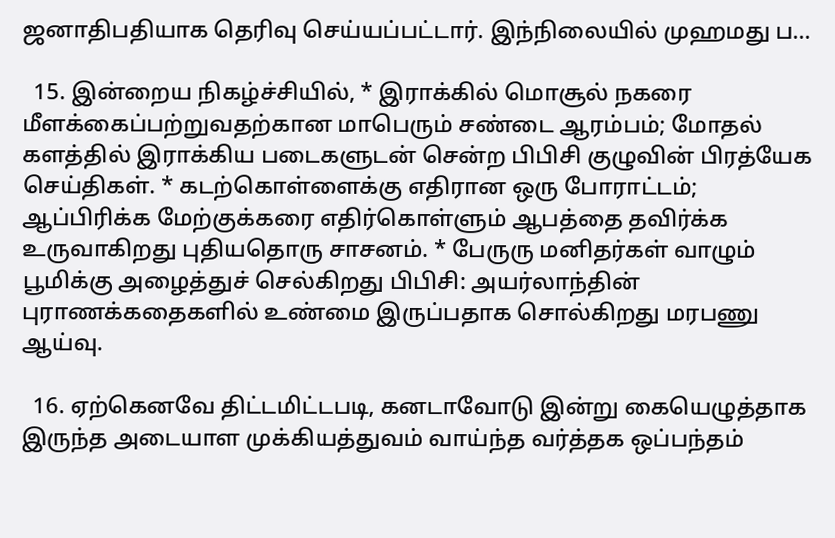ஜனாதிபதியாக தெரிவு செய்யப்பட்டார். இந்நிலையில் முஹமது ப…

  15. இன்றைய நிகழ்ச்சியில், * இராக்கில் மொசூல் நகரை மீளக்கைப்பற்றுவதற்கான மாபெரும் சண்டை ஆரம்பம்; மோதல் களத்தில் இராக்கிய படைகளுடன் சென்ற பிபிசி குழுவின் பிரத்யேக செய்திகள். * கடற்கொள்ளைக்கு எதிரான ஒரு போராட்டம்; ஆப்பிரிக்க மேற்குக்கரை எதிர்கொள்ளும் ஆபத்தை தவிர்க்க உருவாகிறது புதியதொரு சாசனம். * பேருரு மனிதர்கள் வாழும் பூமிக்கு அழைத்துச் செல்கிறது பிபிசி: அயர்லாந்தின் புராணக்கதைகளில் உண்மை இருப்பதாக சொல்கிறது மரபணு ஆய்வு.

  16. ஏற்கெனவே திட்டமிட்டபடி, கனடாவோடு இன்று கையெழுத்தாக இருந்த அடையாள முக்கியத்துவம் வாய்ந்த வர்த்தக ஒப்பந்தம்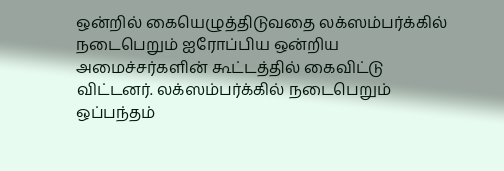ஒன்றில் கையெழுத்திடுவதை லக்ஸம்பர்க்கில் நடைபெறும் ஐரோப்பிய ஒன்றிய அமைச்சர்களின் கூட்டத்தில் கைவிட்டு விட்டனர். லக்ஸம்பர்க்கில் நடைபெறும் ஒப்பந்தம்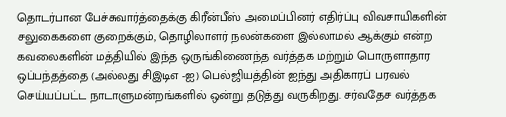தொடர்பான பேச்சுவார்த்தைக்கு கிரீன்பீஸ் அமைப்பினர் எதிர்ப்பு விவசாயிகளின் சலுகைகளை குறைக்கும், தொழிலாளர் நலன்களை இல்லாமல் ஆக்கும் என்ற கவலைகளின் மத்தியில் இந்த ஒருங்கிணைந்த வர்த்தக மற்றும் பொருளாதார ஒப்பந்தத்தை (அல்லது சிஇடிஎ -ஐ) பெல்ஜியத்தின் ஐந்து அதிகாரப் பரவல் செய்யப்பட்ட நாடாளுமன்றங்களில் ஒன்று தடுத்து வருகிறது. சர்வதேச வர்த்தக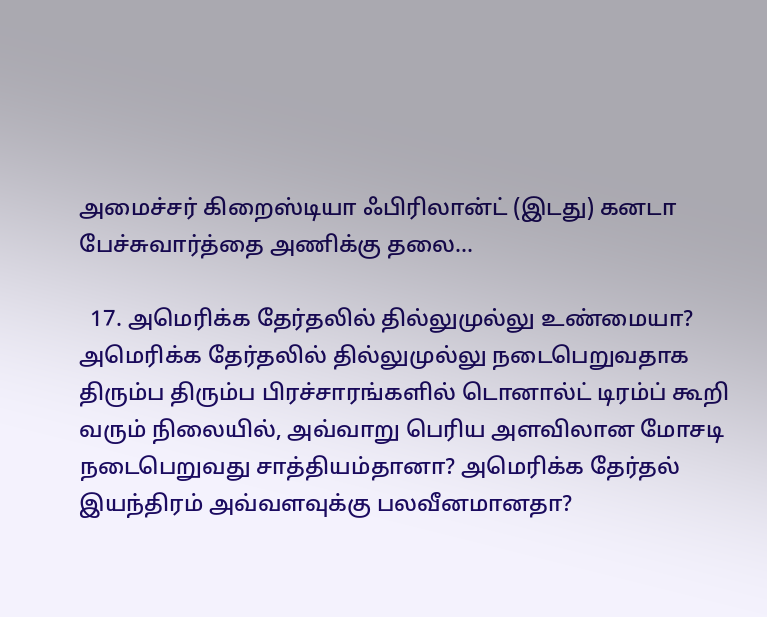அமைச்சர் கிறைஸ்டியா ஃபிரிலான்ட் (இடது) கனடா பேச்சுவார்த்தை அணிக்கு தலை…

  17. அமெரிக்க தேர்தலில் தில்லுமுல்லு உண்மையா? அமெரிக்க தேர்தலில் தில்லுமுல்லு நடைபெறுவதாக திரும்ப திரும்ப பிரச்சாரங்களில் டொனால்ட் டிரம்ப் கூறி வரும் நிலையில், அவ்வாறு பெரிய அளவிலான மோசடி நடைபெறுவது சாத்தியம்தானா? அமெரிக்க தேர்தல் இயந்திரம் அவ்வளவுக்கு பலவீனமானதா?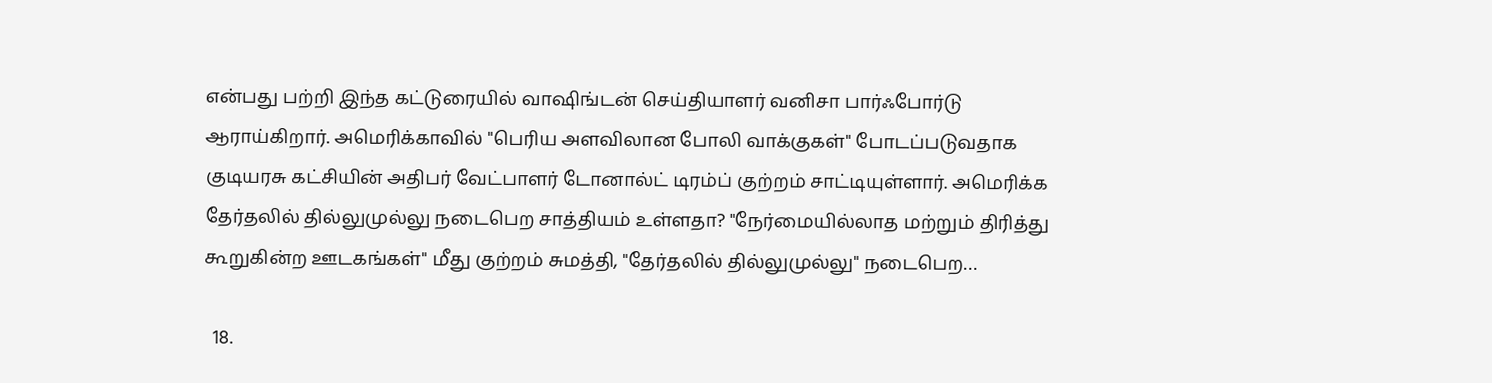என்பது பற்றி இந்த கட்டுரையில் வாஷிங்டன் செய்தியாளர் வனிசா பார்ஃபோர்டு ஆராய்கிறார். அமெரிக்காவில் "பெரிய அளவிலான போலி வாக்குகள்" போடப்படுவதாக குடியரசு கட்சியின் அதிபர் வேட்பாளர் டோனால்ட் டிரம்ப் குற்றம் சாட்டியுள்ளார். அமெரிக்க தேர்தலில் தில்லுமுல்லு நடைபெற சாத்தியம் உள்ளதா? "நேர்மையில்லாத மற்றும் திரித்து கூறுகின்ற ஊடகங்கள்" மீது குற்றம் சுமத்தி, "தேர்தலில் தில்லுமுல்லு" நடைபெற…

  18.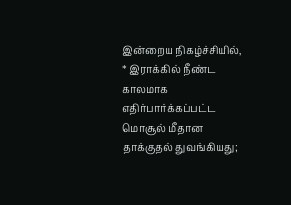இன்றைய நிகழ்ச்சியில், * இராக்கில் நீண்ட காலமாக எதிர்பார்க்கப்பட்ட மொசூல் மீதான தாக்குதல் துவங்கியது;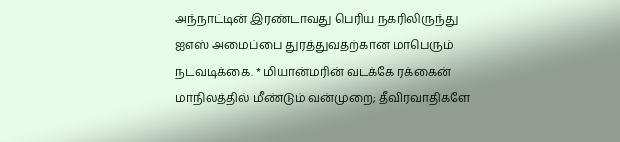அந்நாட்டின் இரண்டாவது பெரிய நகரிலிருந்து ஐஎஸ் அமைப்பை துரத்துவதற்கான மாபெரும் நடவடிக்கை. * மியான்மரின் வடக்கே ரக்கைன் மாநிலத்தில் மீண்டும் வன்முறை; தீவிரவாதிகளே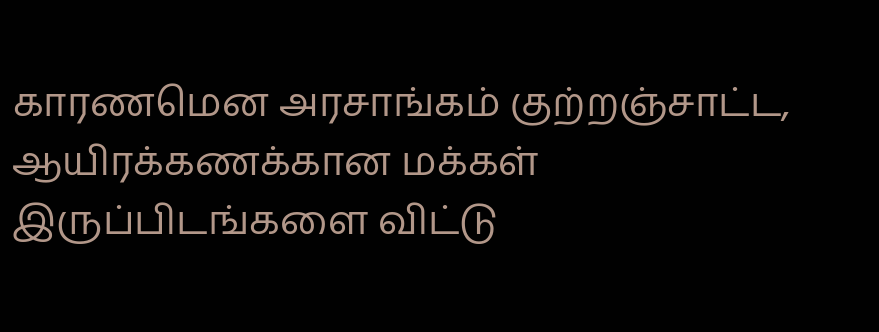காரணமென அரசாங்கம் குற்றஞ்சாட்ட, ஆயிரக்கணக்கான மக்கள் இருப்பிடங்களை விட்டு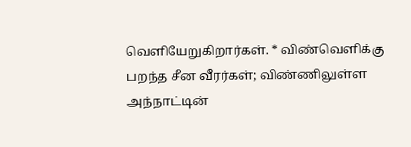வெளியேறுகிறார்கள். * விண்வெளிக்கு பறந்த சீன வீரர்கள்; விண்ணிலுள்ள அந்நாட்டின்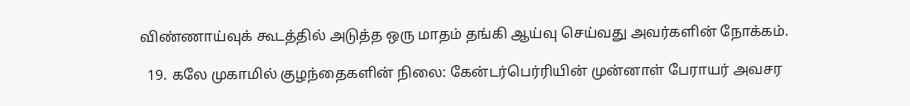விண்ணாய்வுக் கூடத்தில் அடுத்த ஒரு மாதம் தங்கி ஆய்வு செய்வது அவர்களின் நோக்கம்.

  19. கலே முகாமில் குழந்தைகளின் நிலை: கேன்டர்பெர்ரியின் முன்னாள் பேராயர் அவசர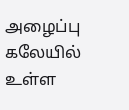அழைப்பு கலேயில் உள்ள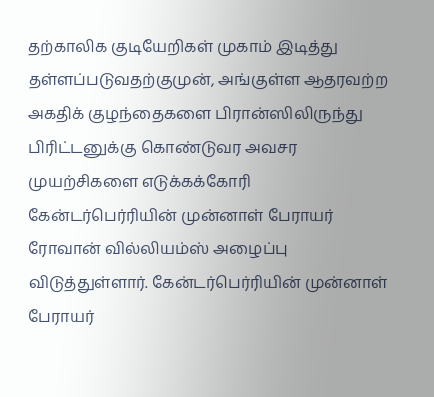தற்காலிக குடியேறிகள் முகாம் இடித்து தள்ளப்படுவதற்குமுன், அங்குள்ள ஆதரவற்ற அகதிக் குழந்தைகளை பிரான்ஸிலிருந்து பிரிட்டனுக்கு கொண்டுவர அவசர முயற்சிகளை எடுக்கக்கோரி கேன்டர்பெர்ரியின் முன்னாள் பேராயர் ரோவான் வில்லியம்ஸ் அழைப்பு விடுத்துள்ளார். கேன்டர்பெர்ரியின் முன்னாள் பேராயர்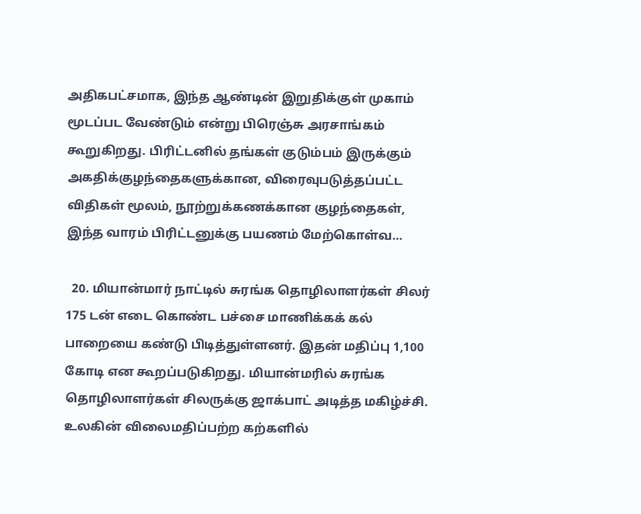அதிகபட்சமாக, இந்த ஆண்டின் இறுதிக்குள் முகாம் மூடப்பட வேண்டும் என்று பிரெஞ்சு அரசாங்கம் கூறுகிறது. பிரிட்டனில் தங்கள் குடும்பம் இருக்கும் அகதிக்குழந்தைகளுக்கான, விரைவுபடுத்தப்பட்ட விதிகள் மூலம், நூற்றுக்கணக்கான குழந்தைகள், இந்த வாரம் பிரிட்டனுக்கு பயணம் மேற்கொள்வ…

  20. மியான்மார் நாட்டில் சுரங்க தொழிலாளர்கள் சிலர் 175 டன் எடை கொண்ட பச்சை மாணிக்கக் கல் பாறையை கண்டு பிடித்துள்ளனர். இதன் மதிப்பு 1,100 கோடி என கூறப்படுகிறது. மியான்மரில் சுரங்க தொழிலாளர்கள் சிலருக்கு ஜாக்பாட் அடித்த மகிழ்ச்சி. உலகின் விலைமதிப்பற்ற கற்களில்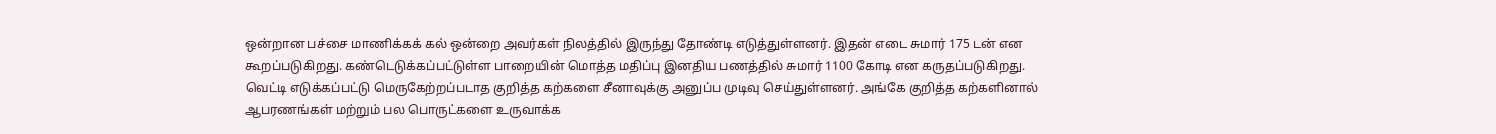ஒன்றான பச்சை மாணிக்கக் கல் ஒன்றை அவர்கள் நிலத்தில் இருந்து தோண்டி எடுத்துள்ளனர். இதன் எடை சுமார் 175 டன் என கூறப்படுகிறது. கண்டெடுக்கப்பட்டுள்ள பாறையின் மொத்த மதிப்பு இனதிய பணத்தில் சுமார் 1100 கோடி என கருதப்படுகிறது. வெட்டி எடுக்கப்பட்டு மெருகேற்றப்படாத குறித்த கற்களை சீனாவுக்கு அனுப்ப முடிவு செய்துள்ளனர். அங்கே குறித்த கற்களினால் ஆபரணங்கள் மற்றும் பல பொருட்களை உருவாக்க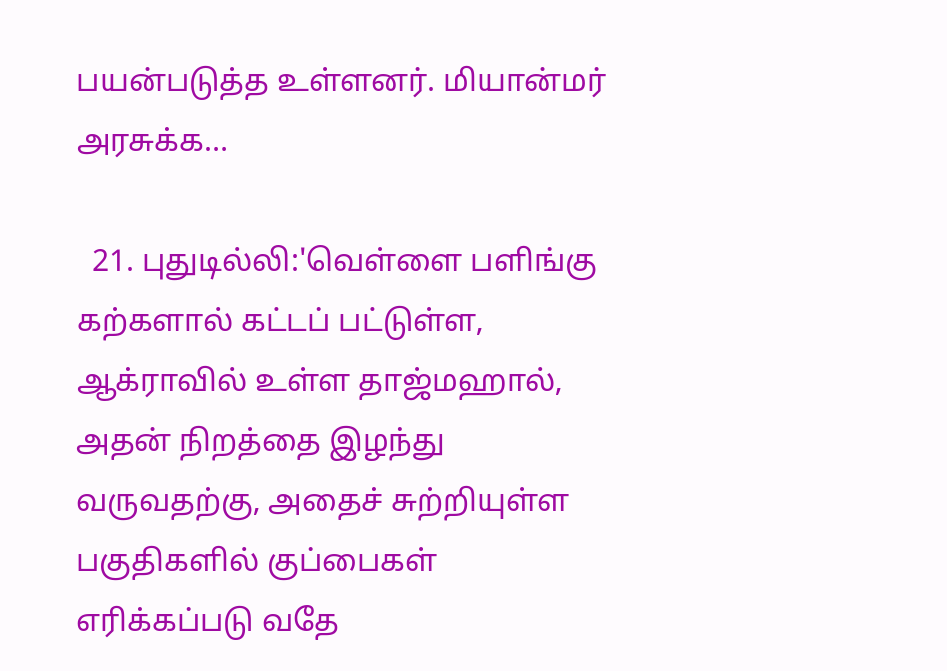பயன்படுத்த உள்ளனர். மியான்மர் அரசுக்க…

  21. புதுடில்லி:'வெள்ளை பளிங்கு கற்களால் கட்டப் பட்டுள்ள, ஆக்ராவில் உள்ள தாஜ்மஹால், அதன் நிறத்தை இழந்து வருவதற்கு, அதைச் சுற்றியுள்ள பகுதிகளில் குப்பைகள் எரிக்கப்படு வதே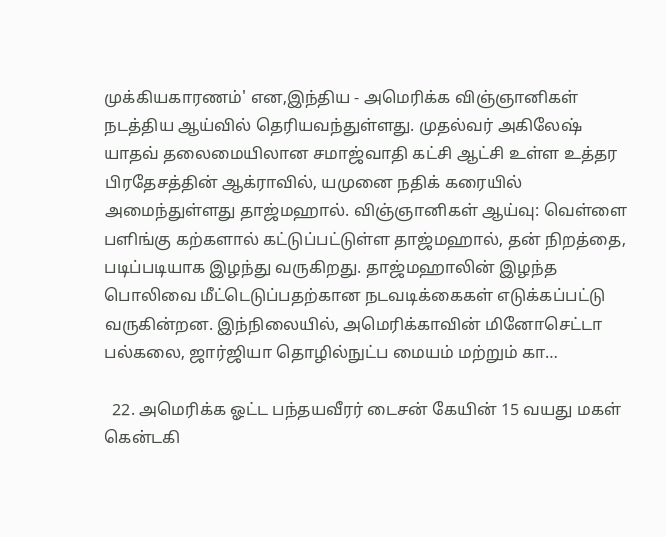முக்கியகாரணம்' என,இந்திய - அமெரிக்க விஞ்ஞானிகள் நடத்திய ஆய்வில் தெரியவந்துள்ளது. முதல்வர் அகிலேஷ் யாதவ் தலைமையிலான சமாஜ்வாதி கட்சி ஆட்சி உள்ள உத்தர பிரதேசத்தின் ஆக்ராவில், யமுனை நதிக் கரையில் அமைந்துள்ளது தாஜ்மஹால். விஞ்ஞானிகள் ஆய்வு: வெள்ளை பளிங்கு கற்களால் கட்டுப்பட்டுள்ள தாஜ்மஹால், தன் நிறத்தை, படிப்படியாக இழந்து வருகிறது. தாஜ்மஹாலின் இழந்த பொலிவை மீட்டெடுப்பதற்கான நடவடிக்கைகள் எடுக்கப்பட்டு வருகின்றன. இந்நிலையில், அமெரிக்காவின் மினோசெட்டா பல்கலை, ஜார்ஜியா தொழில்நுட்ப மையம் மற்றும் கா…

  22. அமெரிக்க ஓட்ட பந்தயவீரர் டைசன் கேயின் 15 வயது மகள் கென்டகி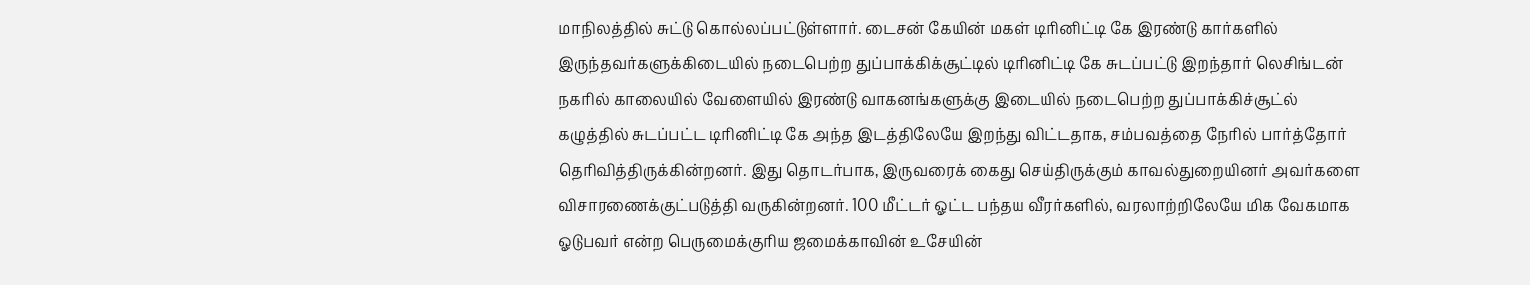மாநிலத்தில் சுட்டு கொல்லப்பட்டுள்ளார். டைசன் கேயின் மகள் டிரினிட்டி கே இரண்டு கார்களில் இருந்தவர்களுக்கிடையில் நடைபெற்ற துப்பாக்கிக்சூட்டில் டிரினிட்டி கே சுடப்பட்டு இறந்தார் லெசிங்டன் நகரில் காலையில் வேளையில் இரண்டு வாகனங்களுக்கு இடையில் நடைபெற்ற துப்பாக்கிச்சூட்ல் கழுத்தில் சுடப்பட்ட டிரினிட்டி கே அந்த இடத்திலேயே இறந்து விட்டதாக, சம்பவத்தை நேரில் பார்த்தோர் தெரிவித்திருக்கின்றனர். இது தொடர்பாக, இருவரைக் கைது செய்திருக்கும் காவல்துறையினர் அவர்களை விசாரணைக்குட்படுத்தி வருகின்றனர். 100 மீட்டர் ஓட்ட பந்தய வீரர்களில், வரலாற்றிலேயே மிக வேகமாக ஓடுபவர் என்ற பெருமைக்குரிய ஜமைக்காவின் உசேயின்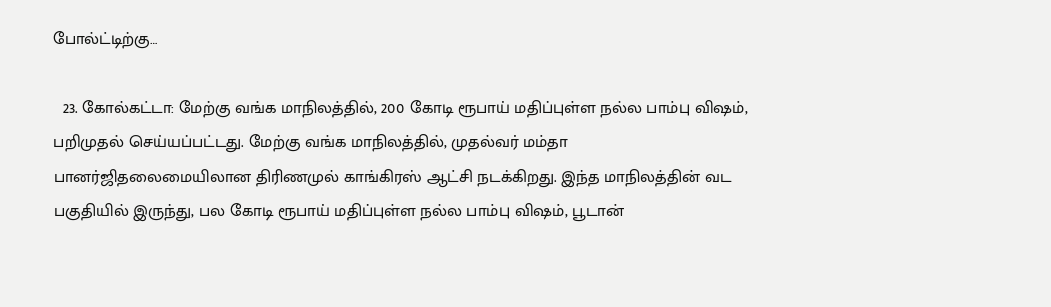போல்ட்டிற்கு…

  23. கோல்கட்டா: மேற்கு வங்க மாநிலத்தில், 200 கோடி ரூபாய் மதிப்புள்ள நல்ல பாம்பு விஷம், பறிமுதல் செய்யப்பட்டது. மேற்கு வங்க மாநிலத்தில், முதல்வர் மம்தா பானர்ஜிதலைமையிலான திரிணமுல் காங்கிரஸ் ஆட்சி நடக்கிறது. இந்த மாநிலத்தின் வட பகுதியில் இருந்து, பல கோடி ரூபாய் மதிப்புள்ள நல்ல பாம்பு விஷம், பூடான்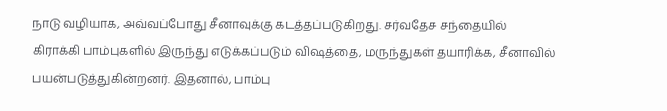நாடு வழியாக, அவ்வப்போது சீனாவுக்கு கடத்தப்படுகிறது. சர்வதேச சந்தையில் கிராக்கி பாம்புகளில் இருந்து எடுக்கப்படும் விஷத்தை, மருந்துகள் தயாரிக்க, சீனாவில் பயன்படுத்துகின்றனர். இதனால், பாம்பு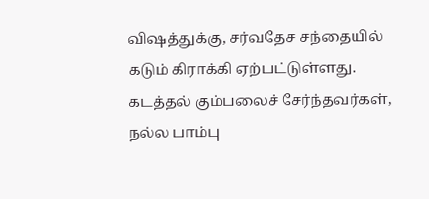விஷத்துக்கு, சர்வதேச சந்தையில் கடும் கிராக்கி ஏற்பட்டுள்ளது. கடத்தல் கும்பலைச் சேர்ந்தவர்கள், நல்ல பாம்பு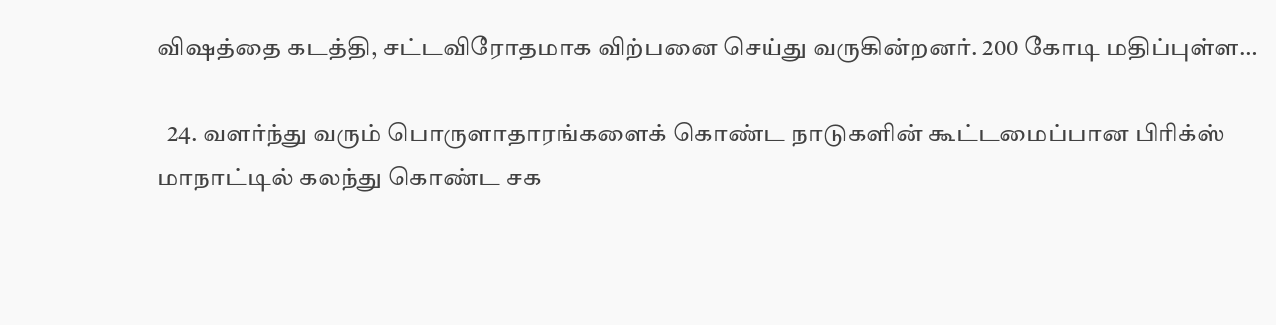விஷத்தை கடத்தி, சட்டவிரோதமாக விற்பனை செய்து வருகின்றனர். 200 கோடி மதிப்புள்ள…

  24. வளர்ந்து வரும் பொருளாதாரங்களைக் கொண்ட நாடுகளின் கூட்டமைப்பான பிரிக்ஸ் மாநாட்டில் கலந்து கொண்ட சக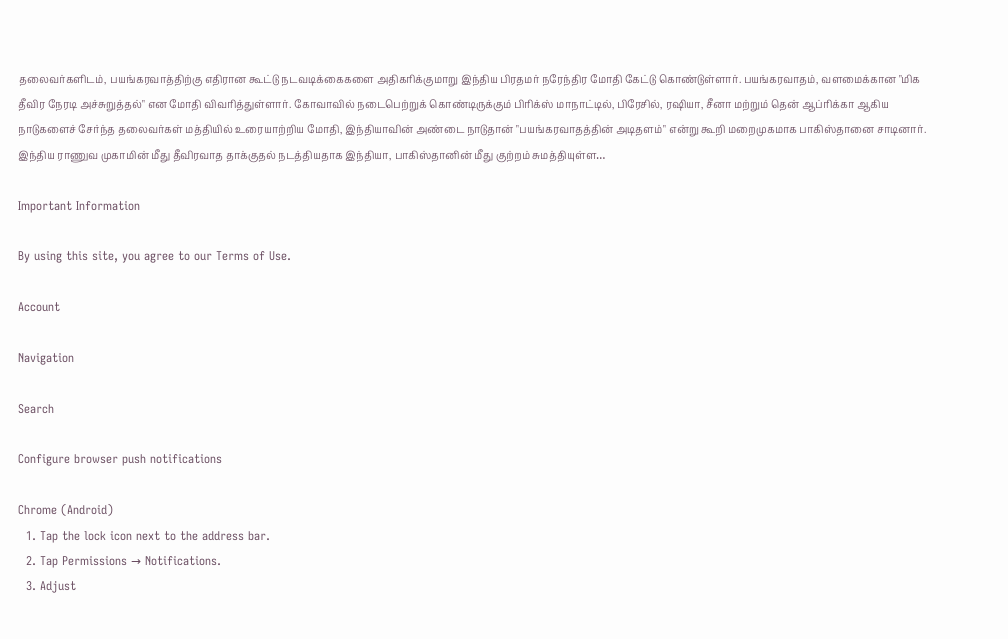தலைவர்களிடம், பயங்கரவாத்திற்கு எதிரான கூட்டு நடவடிக்கைகளை அதிகரிக்குமாறு இந்திய பிரதமர் நரேந்திர மோதி கேட்டு கொண்டுள்ளார். பயங்கரவாதம், வளமைக்கான "மிக தீவிர நேரடி அச்சுறுத்தல்" என மோதி விவரித்துள்ளார். கோவாவில் நடைபெற்றுக் கொண்டிருக்கும் பிரிக்ஸ் மாநாட்டில், பிரேசில், ரஷியா, சீனா மற்றும் தென் ஆப்ரிக்கா ஆகிய நாடுகளைச் சேர்ந்த தலைவர்கள் மத்தியில் உரையாற்றிய மோதி, இந்தியாவின் அண்டை நாடுதான் "பயங்கரவாதத்தின் அடிதளம்" என்று கூறி மறைமுகமாக பாகிஸ்தானை சாடினார். இந்திய ராணுவ முகாமின் மீது தீவிரவாத தாக்குதல் நடத்தியதாக இந்தியா, பாகிஸ்தானின் மீது குற்றம் சுமத்தியுள்ள…

Important Information

By using this site, you agree to our Terms of Use.

Account

Navigation

Search

Configure browser push notifications

Chrome (Android)
  1. Tap the lock icon next to the address bar.
  2. Tap Permissions → Notifications.
  3. Adjust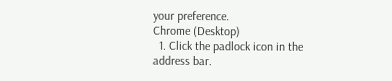your preference.
Chrome (Desktop)
  1. Click the padlock icon in the address bar.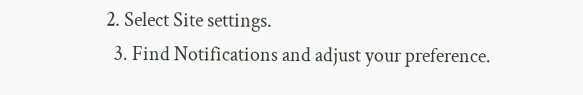2. Select Site settings.
  3. Find Notifications and adjust your preference.